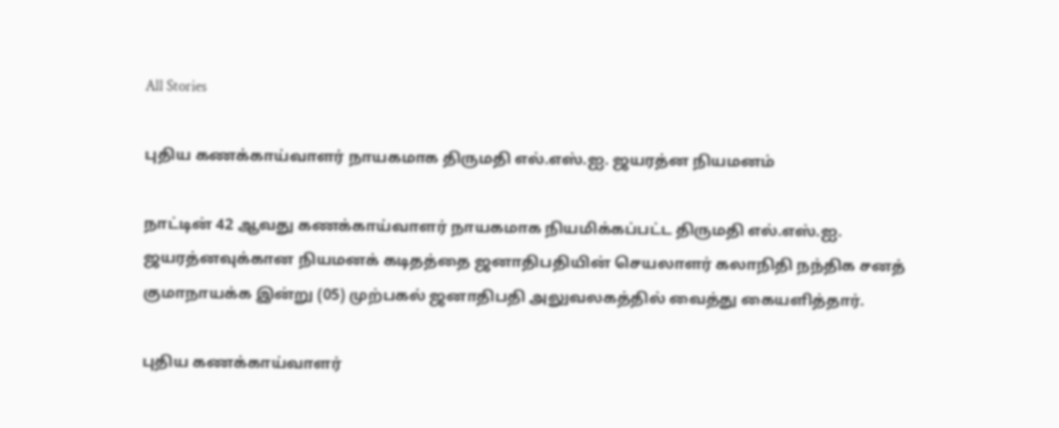All Stories

புதிய கணக்காய்வாளர் நாயகமாக திருமதி எல்.எஸ்.ஐ. ஜயரத்ன நியமனம்

நாட்டின் 42 ஆவது கணக்காய்வாளர் நாயகமாக நியமிக்கப்பட்ட திருமதி எல்.எஸ்.ஐ. ஜயரத்னவுக்கான நியமனக் கடிதத்தை ஜனாதிபதியின் செயலாளர் கலாநிதி நந்திக சனத் குமாநாயக்க இன்று (05) முற்பகல் ஜனாதிபதி அலுவலகத்தில் வைத்து கையளித்தார்.

புதிய கணக்காய்வாளர்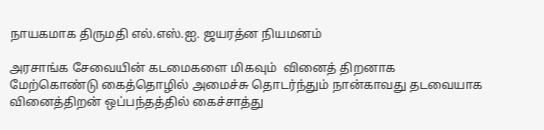நாயகமாக திருமதி எல்.எஸ்.ஐ. ஜயரத்ன நியமனம்

அரசாங்க சேவையின் கடமைகளை மிகவும்  வினைத் திறனாக மேற்கொண்டு கைத்தொழில் அமைச்சு தொடர்ந்தும் நான்காவது தடவையாக வினைத்திறன் ஒப்பந்தத்தில் கைச்சாத்து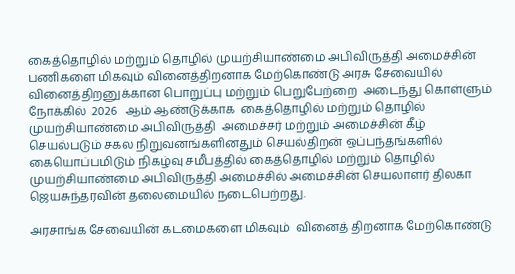கைத்தொழில் மற்றும் தொழில் முயற்சியாண்மை அபிவிருத்தி அமைச்சின்  பணிகளை மிகவும் வினைத்திறனாக மேற்கொண்டு அரசு சேவையில் வினைத்திறனுக்கான பொறுப்பு மற்றும் பெறுபேற்றை  அடைந்து கொள்ளும் நோக்கில்  2026   ஆம் ஆண்டுக்காக  கைத்தொழில் மற்றும் தொழில் முயற்சியாண்மை அபிவிருத்தி  அமைச்சர் மற்றும் அமைச்சின் கீழ் செயல்படும் சகல நிறுவனங்களினதும் செயல்திறன் ஒப்பந்தங்களில் கையொப்பமிடும் நிகழ்வு சமீபத்தில் கைத்தொழில் மற்றும் தொழில் முயற்சியாண்மை அபிவிருத்தி அமைச்சில் அமைச்சின் செயலாளர் திலகா ஜெயசுந்தரவின் தலைமையில் நடைபெற்றது.

அரசாங்க சேவையின் கடமைகளை மிகவும்  வினைத் திறனாக மேற்கொண்டு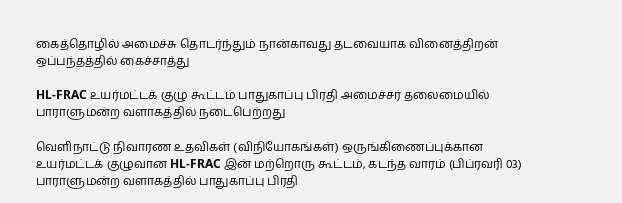கைத்தொழில் அமைச்சு தொடர்ந்தும் நான்காவது தடவையாக வினைத்திறன் ஒப்பந்தத்தில் கைச்சாத்து

HL-FRAC உயர்மட்டக் குழு கூட்டம் பாதுகாப்பு பிரதி அமைச்சர் தலைமையில் பாராளுமன்ற வளாகத்தில் நடைபெற்றது

வெளிநாட்டு நிவாரண உதவிகள் (விநியோகங்கள்) ஒருங்கிணைப்புக்கான உயர்மட்டக் குழுவான HL-FRAC இன் மற்றொரு கூட்டம், கடந்த வாரம் (பிப்ரவரி 03) பாராளுமன்ற வளாகத்தில் பாதுகாப்பு பிரதி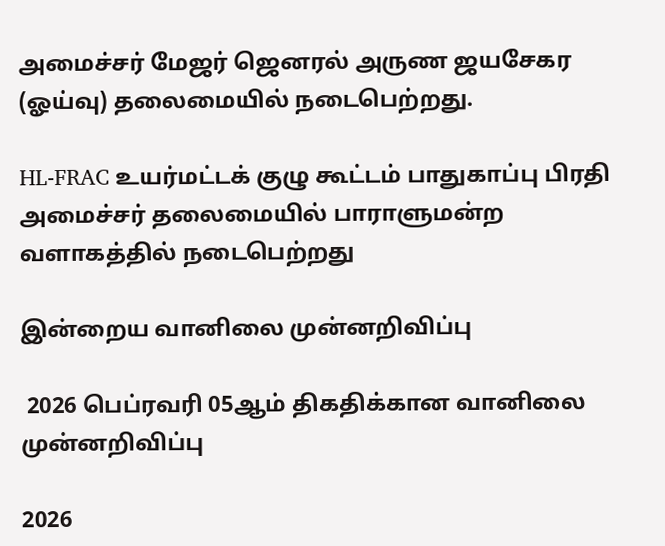அமைச்சர் மேஜர் ஜெனரல் அருண ஜயசேகர (ஓய்வு) தலைமையில் நடைபெற்றது.

HL-FRAC உயர்மட்டக் குழு கூட்டம் பாதுகாப்பு பிரதி அமைச்சர் தலைமையில் பாராளுமன்ற வளாகத்தில் நடைபெற்றது

இன்றைய வானிலை முன்னறிவிப்பு

 2026 பெப்ரவரி 05ஆம் திகதிக்கான வானிலை முன்னறிவிப்பு

2026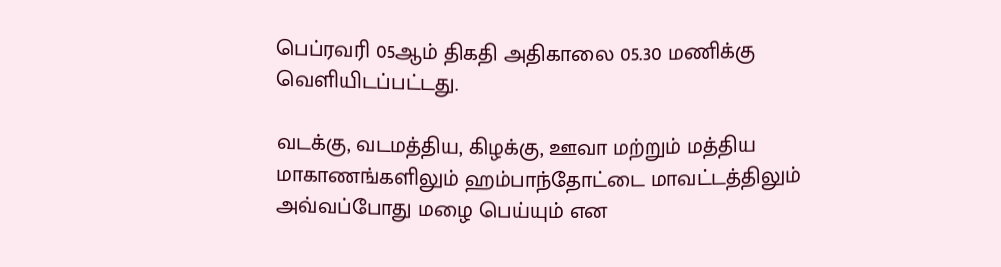பெப்ரவரி 05ஆம் திகதி அதிகாலை 05.30 மணிக்கு வெளியிடப்பட்டது.

வடக்கு, வடமத்திய, கிழக்கு, ஊவா மற்றும் மத்திய மாகாணங்களிலும் ஹம்பாந்தோட்டை மாவட்டத்திலும் அவ்வப்போது மழை பெய்யும் என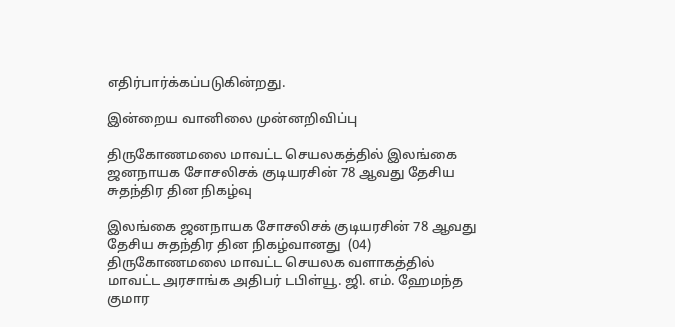எதிர்பார்க்கப்படுகின்றது.

இன்றைய வானிலை முன்னறிவிப்பு

திருகோணமலை மாவட்ட செயலகத்தில் இலங்கை ஜனநாயக சோசலிசக் குடியரசின் 78 ஆவது தேசிய சுதந்திர தின நிகழ்வு

இலங்கை ஜனநாயக சோசலிசக் குடியரசின் 78 ஆவது தேசிய சுதந்திர தின நிகழ்வானது  (04) திருகோணமலை மாவட்ட செயலக வளாகத்தில் மாவட்ட அரசாங்க அதிபர் டபிள்யூ. ஜி. எம். ஹேமந்த குமார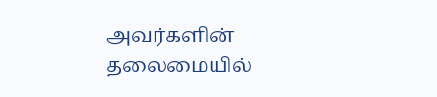அவர்களின் தலைமையில்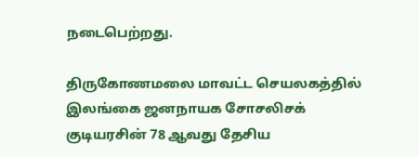நடைபெற்றது.

திருகோணமலை மாவட்ட செயலகத்தில் இலங்கை ஜனநாயக சோசலிசக் குடியரசின் 78 ஆவது தேசிய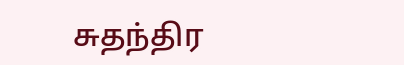சுதந்திர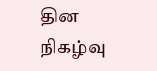தின நிகழ்வு